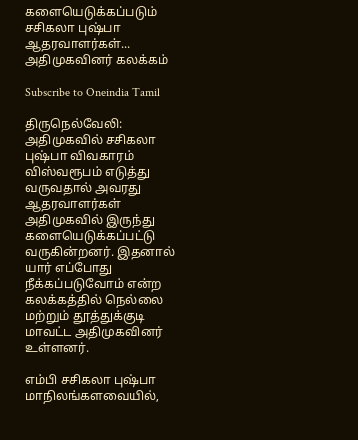களையெடுக்கப்படும் சசிகலா புஷ்பா ஆதரவாளர்கள்... அதிமுகவினர் கலக்கம்

Subscribe to Oneindia Tamil

திருநெல்வேலி: அதிமுகவில் சசிகலா புஷ்பா விவகாரம் விஸ்வரூபம் எடுத்து வருவதால் அவரது ஆதரவாளர்கள் அதிமுகவில் இருந்து களையெடுக்கப்பட்டு வருகின்றனர். இதனால் யார் எப்போது நீக்கப்படுவோம் என்ற கலக்கத்தில் நெல்லை மற்றும் தூத்துக்குடி மாவட்ட அதிமுகவினர் உள்ளனர்.

எம்பி சசிகலா புஷ்பா மாநிலங்களவையில்,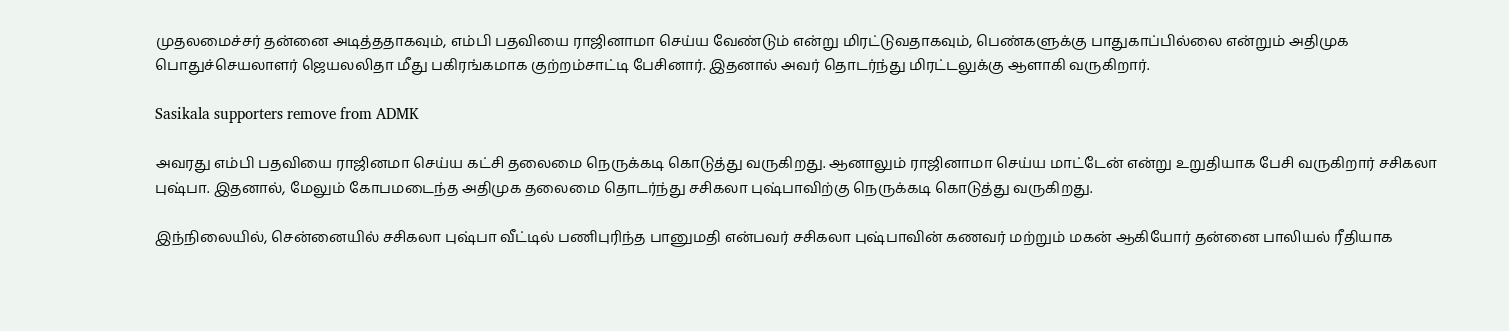முதலமைச்சர் தன்னை அடித்ததாகவும், எம்பி பதவியை ராஜினாமா செய்ய வேண்டும் என்று மிரட்டுவதாகவும், பெண்களுக்கு பாதுகாப்பில்லை என்றும் அதிமுக பொதுச்செயலாளர் ஜெயலலிதா மீது பகிரங்கமாக குற்றம்சாட்டி பேசினார். இதனால் அவர் தொடர்ந்து மிரட்டலுக்கு ஆளாகி வருகிறார்.

Sasikala supporters remove from ADMK

அவரது எம்பி பதவியை ராஜினமா செய்ய கட்சி தலைமை நெருக்கடி கொடுத்து வருகிறது. ஆனாலும் ராஜினாமா செய்ய மாட்டேன் என்று உறுதியாக பேசி வருகிறார் சசிகலா புஷ்பா. இதனால், மேலும் கோபமடைந்த அதிமுக தலைமை தொடர்ந்து சசிகலா புஷ்பாவிற்கு நெருக்கடி கொடுத்து வருகிறது.

இந்நிலையில், சென்னையில் சசிகலா புஷ்பா வீட்டில் பணிபுரிந்த பானுமதி என்பவர் சசிகலா புஷ்பாவின் கணவர் மற்றும் மகன் ஆகியோர் தன்னை பாலியல் ரீதியாக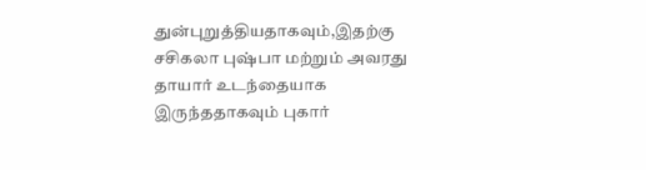துன்புறுத்தியதாகவும்,இதற்கு சசிகலா புஷ்பா மற்றும் அவரது தாயார் உடந்தையாக இருந்ததாகவும் புகார்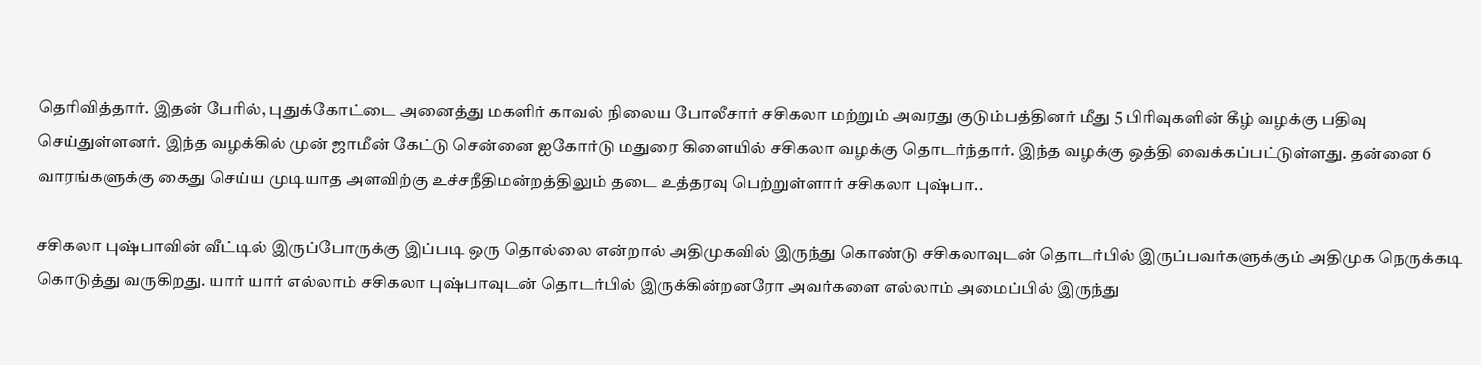தெரிவித்தார். இதன் பேரில், புதுக்கோட்டை அனைத்து மகளிர் காவல் நிலைய போலீசார் சசிகலா மற்றும் அவரது குடும்பத்தினர் மீது 5 பிரிவுகளின் கீழ் வழக்கு பதிவு செய்துள்ளனர். இந்த வழக்கில் முன் ஜாமீன் கேட்டு சென்னை ஐகோர்டு மதுரை கிளையில் சசிகலா வழக்கு தொடர்ந்தார். இந்த வழக்கு ஒத்தி வைக்கப்பட்டுள்ளது. தன்னை 6 வாரங்களுக்கு கைது செய்ய முடியாத அளவிற்கு உச்சநீதிமன்றத்திலும் தடை உத்தரவு பெற்றுள்ளார் சசிகலா புஷ்பா..

சசிகலா புஷ்பாவின் வீட்டில் இருப்போருக்கு இப்படி ஒரு தொல்லை என்றால் அதிமுகவில் இருந்து கொண்டு சசிகலாவுடன் தொடர்பில் இருப்பவர்களுக்கும் அதிமுக நெருக்கடி கொடுத்து வருகிறது. யார் யார் எல்லாம் சசிகலா புஷ்பாவுடன் தொடர்பில் இருக்கின்றனரோ அவர்களை எல்லாம் அமைப்பில் இருந்து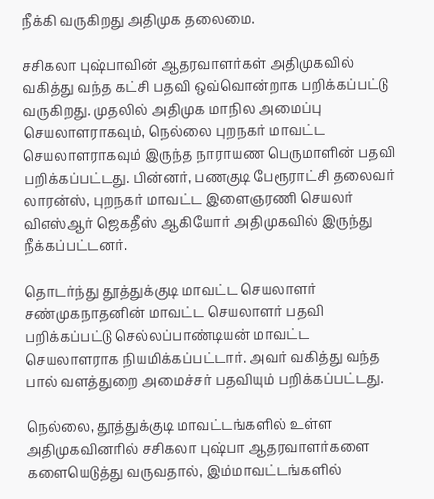நீக்கி வருகிறது அதிமுக தலைமை.

சசிகலா புஷ்பாவின் ஆதரவாளர்கள் அதிமுகவில் வகித்து வந்த கட்சி பதவி ஒவ்வொன்றாக பறிக்கப்பட்டு வருகிறது. முதலில் அதிமுக மாநில அமைப்பு செயலாளராகவும், நெல்லை புறநகர் மாவட்ட செயலாளராகவும் இருந்த நாராயண பெருமாளின் பதவி பறிக்கப்பட்டது. பின்னர், பணகுடி பேரூராட்சி தலைவர் லாரன்ஸ், புறநகர் மாவட்ட இளைஞரணி செயலர் விஎஸ்ஆர் ஜெகதீஸ் ஆகியோர் அதிமுகவில் இருந்து நீக்கப்பட்டனர்.

தொடர்ந்து தூத்துக்குடி மாவட்ட செயலாளர் சண்முகநாதனின் மாவட்ட செயலாளர் பதவி பறிக்கப்பட்டு செல்லப்பாண்டியன் மாவட்ட செயலாளராக நியமிக்கப்பட்டார். அவர் வகித்து வந்த பால் வளத்துறை அமைச்சர் பதவியும் பறிக்கப்பட்டது.

நெல்லை, தூத்துக்குடி மாவட்டங்களில் உள்ள அதிமுகவினரில் சசிகலா புஷ்பா ஆதரவாளர்களை களையெடுத்து வருவதால், இம்மாவட்டங்களில்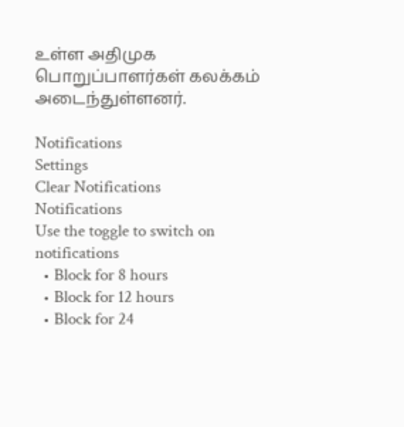உள்ள அதிமுக பொறுப்பாளர்கள் கலக்கம் அடைந்துள்ளனர்.

Notifications
Settings
Clear Notifications
Notifications
Use the toggle to switch on notifications
  • Block for 8 hours
  • Block for 12 hours
  • Block for 24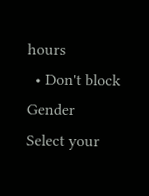hours
  • Don't block
Gender
Select your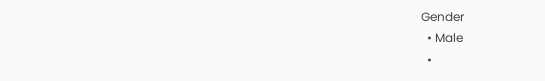Gender
  • Male
  •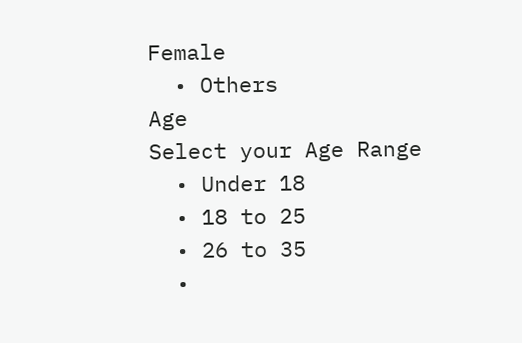Female
  • Others
Age
Select your Age Range
  • Under 18
  • 18 to 25
  • 26 to 35
  •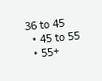36 to 45
  • 45 to 55
  • 55+